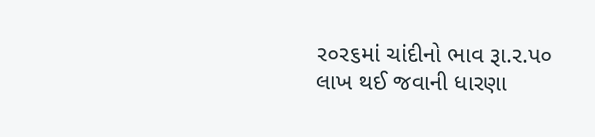ર૦ર૬માં ચાંદીનો ભાવ રૂા.ર.પ૦ લાખ થઈ જવાની ધારણા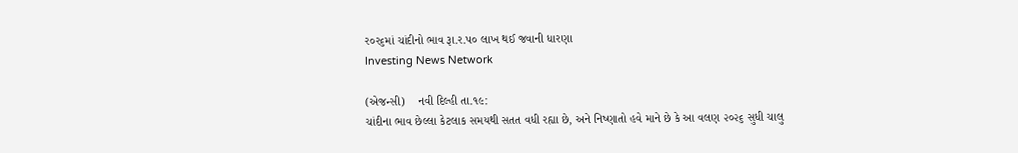ર૦ર૬માં ચાંદીનો ભાવ રૂા.ર.પ૦ લાખ થઈ જવાની ધારણા
Investing News Network

(એજન્સી)    નવી દિલ્હી તા.૧૯:
ચાંદીના ભાવ છેલ્લા કેટલાક સમયથી સતત વધી રહ્યા છે, અને નિષ્ણાતો હવે માને છે કે આ વલણ ૨૦૨૬ સુધી ચાલુ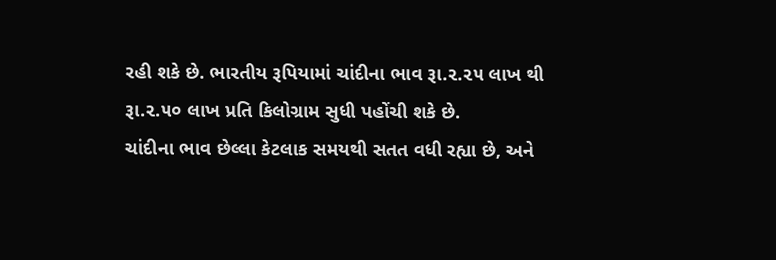રહી શકે છે. ભારતીય રૂપિયામાં ચાંદીના ભાવ રૂા.૨.૨૫ લાખ થી રૂા.૨.૫૦ લાખ પ્રતિ કિલોગ્રામ સુધી પહોંચી શકે છે.
ચાંદીના ભાવ છેલ્લા કેટલાક સમયથી સતત વધી રહ્યા છે, અને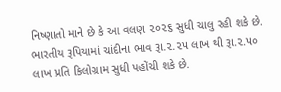નિષ્ણાતો માને છે કે આ વલણ ૨૦૨૬ સુધી ચાલુ રહી શકે છે. ભારતીય રૂપિયામાં ચાંદીના ભાવ રૂા.૨.૨૫ લાખ થી રૂા.૨.૫૦ લાખ પ્રતિ કિલોગ્રામ સુધી પહોંચી શકે છે.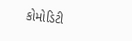કોમોડિટી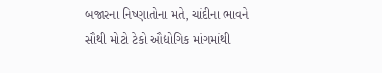બજારના નિષ્ણાતોના મતે, ચાંદીના ભાવને સૌથી મોટો ટેકો ઔદ્યોગિક માંગમાંથી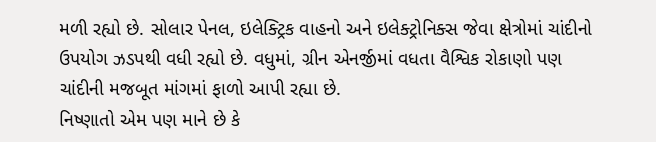મળી રહ્યો છે. સોલાર પેનલ, ઇલેક્ટ્રિક વાહનો અને ઇલેક્ટ્રોનિક્સ જેવા ક્ષેત્રોમાં ચાંદીનો ઉપયોગ ઝડપથી વધી રહ્યો છે. વધુમાં, ગ્રીન એનર્જીમાં વધતા વૈશ્વિક રોકાણો પણ ચાંદીની મજબૂત માંગમાં ફાળો આપી રહ્યા છે.
નિષ્ણાતો એમ પણ માને છે કે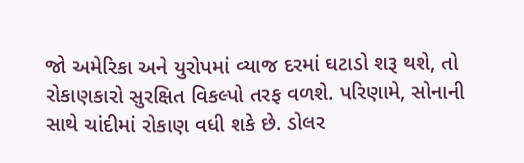જો અમેરિકા અને યુરોપમાં વ્યાજ દરમાં ઘટાડો શરૂ થશે, તો રોકાણકારો સુરક્ષિત વિકલ્પો તરફ વળશે. પરિણામે, સોનાની સાથે ચાંદીમાં રોકાણ વધી શકે છે. ડોલર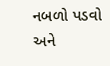નબળો પડવો અને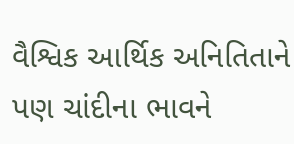વૈશ્વિક આર્થિક અનિતિતાને પણ ચાંદીના ભાવને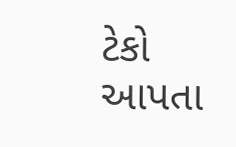ટેકો આપતા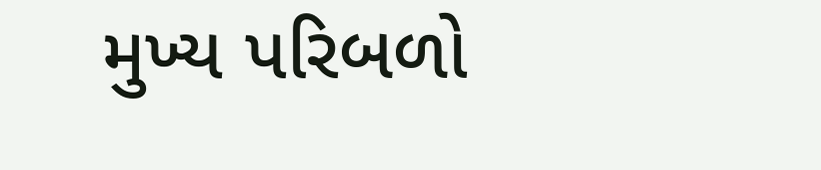મુખ્ય પરિબળો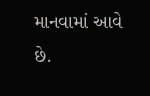માનવામાં આવે છે.